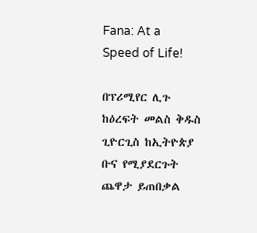Fana: At a Speed of Life!

በፕሪሚየር ሊጉ ከዕረፍት መልስ ቅዱስ ጊዮርጊስ ከኢትዮጵያ ቡና የሚያደርጉት ጨዋታ ይጠበቃል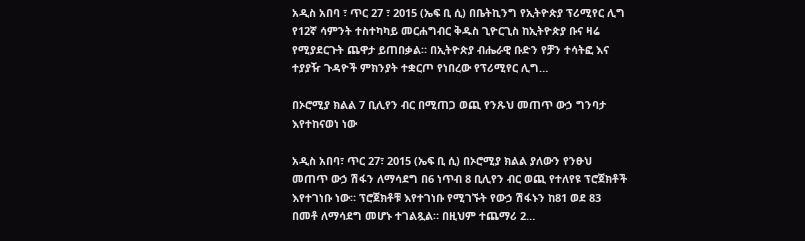አዲስ አበባ ፣ ጥር 27 ፣ 2015 (ኤፍ ቢ ሲ) በቤትኪንግ የኢትዮጵያ ፕሪሚየር ሊግ የ12ኛ ሳምንት ተስተካካይ መርሐግብር ቅዱስ ጊዮርጊስ ከኢትዮጵያ ቡና ዛሬ የሚያደርጉት ጨዋታ ይጠበቃል። በኢትዮጵያ ብሔራዊ ቡድን የቻን ተሳትፎ እና ተያያዥ ጉዳዮች ምክንያት ተቋርጦ የነበረው የፕሪሚየር ሊግ…

በኦሮሚያ ክልል 7 ቢሊየን ብር በሚጠጋ ወጪ የንጹህ መጠጥ ውኃ ግንባታ እየተከናወነ ነው

አዲስ አበባ፣ ጥር 27፣ 2015 (ኤፍ ቢ ሲ) በኦሮሚያ ክልል ያለውን የንፁህ መጠጥ ውኃ ሽፋን ለማሳደግ በ6 ነጥብ 8 ቢሊየን ብር ወጪ የተለየዩ ፕሮጀክቶች እየተገነቡ ነው። ፕሮጀክቶቹ እየተገነቡ የሚገኙት የውኃ ሽፋኑን ከ81 ወደ 83 በመቶ ለማሳደግ መሆኑ ተገልጿል። በዚህም ተጨማሪ 2…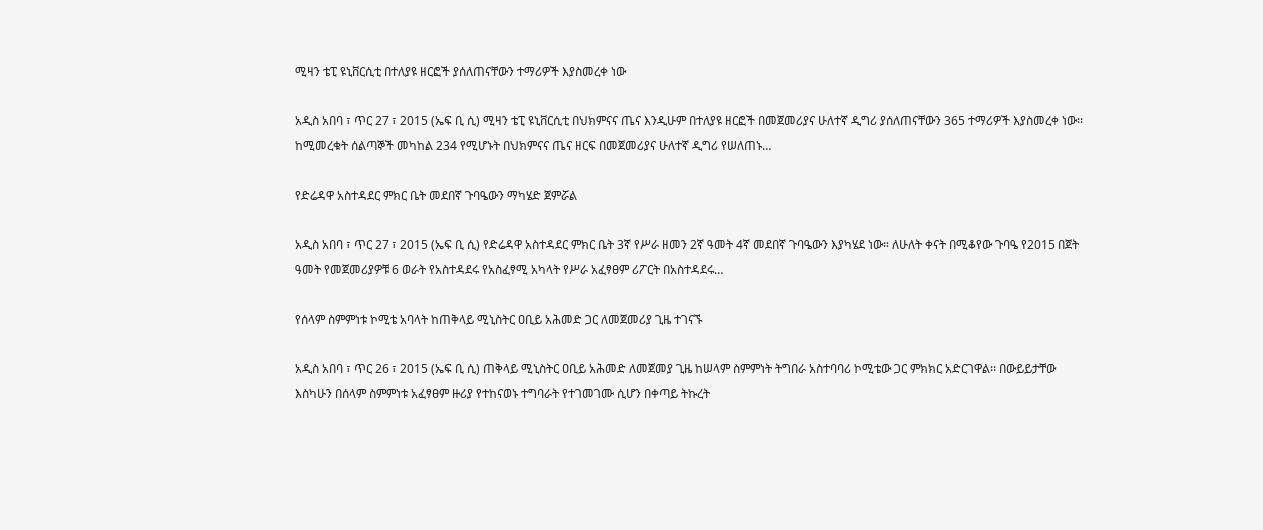ሚዛን ቴፒ ዩኒቨርሲቲ በተለያዩ ዘርፎች ያሰለጠናቸውን ተማሪዎች እያስመረቀ ነው

አዲስ አበባ ፣ ጥር 27 ፣ 2015 (ኤፍ ቢ ሲ) ሚዛን ቴፒ ዩኒቨርሲቲ በህክምናና ጤና እንዲሁም በተለያዩ ዘርፎች በመጀመሪያና ሁለተኛ ዲግሪ ያሰለጠናቸውን 365 ተማሪዎች እያስመረቀ ነው፡፡ ከሚመረቁት ሰልጣኞች መካከል 234 የሚሆኑት በህክምናና ጤና ዘርፍ በመጀመሪያና ሁለተኛ ዲግሪ የሠለጠኑ…

የድሬዳዋ አስተዳደር ምክር ቤት መደበኛ ጉባዔውን ማካሄድ ጀምሯል

አዲስ አበባ ፣ ጥር 27 ፣ 2015 (ኤፍ ቢ ሲ) የድሬዳዋ አስተዳደር ምክር ቤት 3ኛ የሥራ ዘመን 2ኛ ዓመት 4ኛ መደበኛ ጉባዔውን እያካሄደ ነው። ለሁለት ቀናት በሚቆየው ጉባዔ የ2015 በጀት ዓመት የመጀመሪያዎቹ 6 ወራት የአስተዳደሩ የአስፈፃሚ አካላት የሥራ አፈፃፀም ሪፖርት በአስተዳደሩ…

የሰላም ስምምነቱ ኮሚቴ አባላት ከጠቅላይ ሚኒስትር ዐቢይ አሕመድ ጋር ለመጀመሪያ ጊዜ ተገናኙ

አዲስ አበባ ፣ ጥር 26 ፣ 2015 (ኤፍ ቢ ሲ) ጠቅላይ ሚኒስትር ዐቢይ አሕመድ ለመጀመያ ጊዜ ከሠላም ስምምነት ትግበራ አስተባባሪ ኮሚቴው ጋር ምክክር አድርገዋል፡፡ በውይይታቸው እስካሁን በሰላም ስምምነቱ አፈፃፀም ዙሪያ የተከናወኑ ተግባራት የተገመገሙ ሲሆን በቀጣይ ትኩረት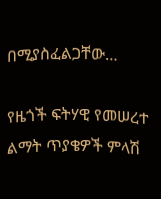በሚያስፈልጋቸው…

የዜጎች ፍትሃዊ የመሠረተ ልማት ጥያቄዎች ምላሽ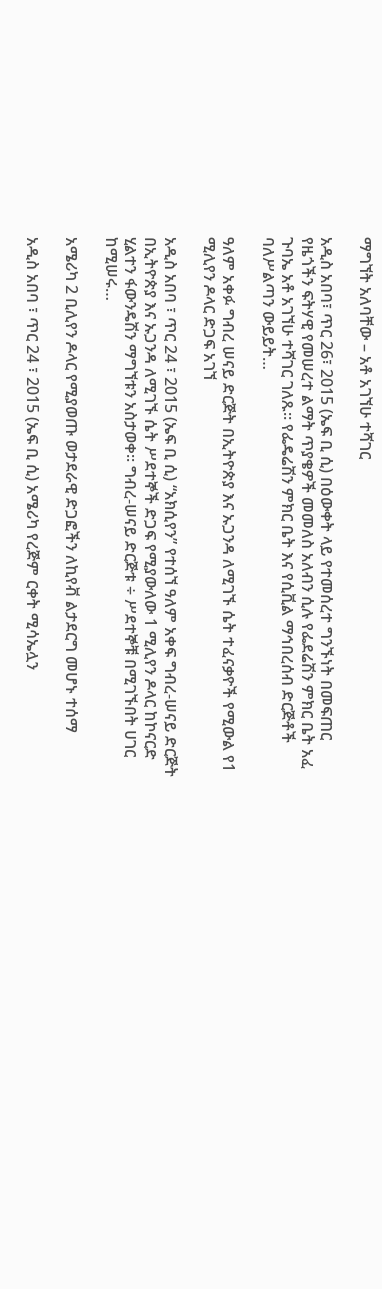ማግኘት አለባቸው – አቶ አገኘሁ ተሻገር

አዲስ አበባ፣ ጥር 26፣ 2015 (ኤፍ ቢ ሲ) በዕውቀት ላይ የተመሰረተ ግንኙነት በመፍጠር የዜጎችን ፍትሃዊ የመሠረተ ልማት ጥያቄዎች መመለስ አለብን ሲሉ የፌደሬሽን ምክር ቤት አፈ ጉባኤ አቶ አገኘሁ ተሻገር ገለጹ። የፌዴሬሽን ምክር ቤት እና የሲቪል ማኅበረሰብ ድርጅቶች ባለሥልጣን ውይይት…

ዓለም አቀፉ ግብረ ሠናይ ድርጅት በኢትዮጵያ እና ኡጋንዳ ለሚገኙ ሴት ተፈናቃዮች የሚውል የ1 ሚሊየን ዶላር ድጋፍ አገኘ

አዲስ አበባ ፣ ጥር 24 ፣ 2015 (ኤፍ ቢ ሲ) “አክሲየን” የተሰኘ ዓለም አቀፍ ግብረ-ሠናይ ድርጅት በኢትዮጵያ እና ኡጋንዳ ለሚገኙ ሴት ሥደተኞች ድጋፍ የሚያውለው 1 ሚሊየን ዶላር ከኮናርድ ሂልተን ፋውንዴሽን ማግኘቱን አስታወቀ፡፡ ግብረ-ሠናይ ድርጅቱ ÷ ሥደተኞቹ በሚገኙበት ሀገር ከሚሠሩ…

አሜሪካ 2 ቢሊየን ዶላር የሚያወጡ ወታደራዊ ድጋፎችን ለኪየቭ ልታደርግ መሆኑ ተሰማ

አዲስ አበባ ፣ ጥር 24 ፣ 2015 (ኤፍ ቢ ሲ) አሜሪካ የረጅም ርቀት ሚሳኤሏን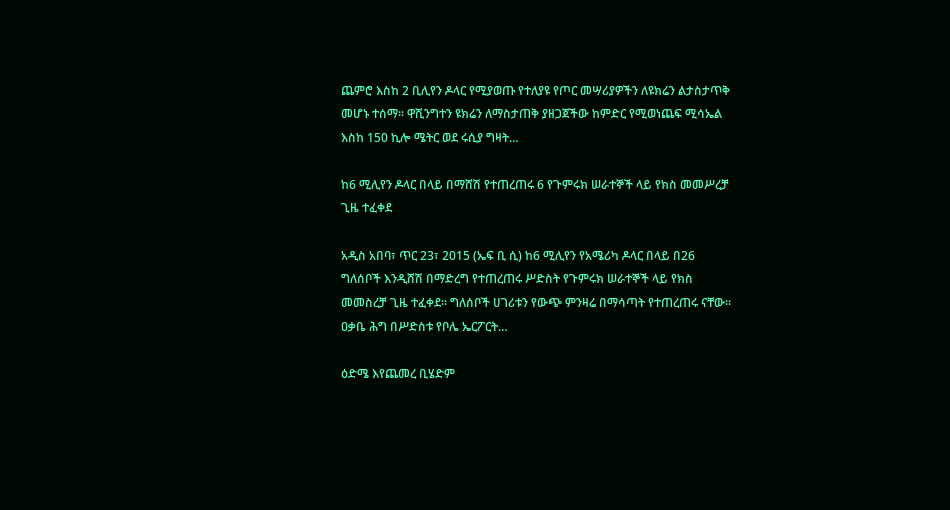ጨምሮ እስከ 2 ቢሊየን ዶላር የሚያወጡ የተለያዩ የጦር መሣሪያዎችን ለዩክሬን ልታስታጥቅ መሆኑ ተሰማ፡፡ ዋሺንግተን ዩክሬን ለማስታጠቅ ያዘጋጀችው ከምድር የሚወነጨፍ ሚሳኤል እስከ 150 ኪሎ ሜትር ወደ ሩሲያ ግዛት…

ከ6 ሚሊየን ዶላር በላይ በማሸሽ የተጠረጠሩ 6 የጉምሩክ ሠራተኞች ላይ የክስ መመሥረቻ ጊዜ ተፈቀደ

አዲስ አበባ፣ ጥር 23፣ 2015 (ኤፍ ቢ ሲ) ከ6 ሚሊየን የአሜሪካ ዶላር በላይ በ26 ግለሰቦች እንዲሸሽ በማድረግ የተጠረጠሩ ሥድስት የጉምሩክ ሠራተኞች ላይ የክስ መመስረቻ ጊዜ ተፈቀደ። ግለሰቦች ሀገሪቱን የውጭ ምንዛሬ በማሳጣት የተጠረጠሩ ናቸው። ዐቃቤ ሕግ በሥድስቱ የቦሌ ኤርፖርት…

ዕድሜ እየጨመረ ቢሄድም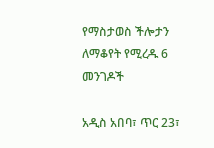የማስታወስ ችሎታን ለማቆየት የሚረዱ 6 መንገዶች

አዲስ አበባ፣ ጥር 23፣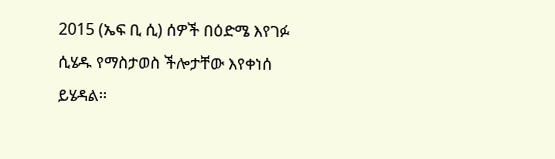2015 (ኤፍ ቢ ሲ) ሰዎች በዕድሜ እየገፉ ሲሄዱ የማስታወስ ችሎታቸው እየቀነሰ ይሄዳል፡፡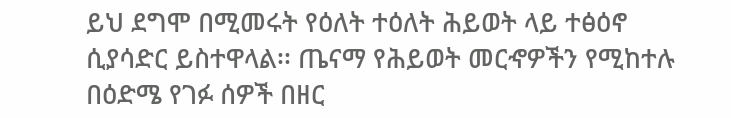ይህ ደግሞ በሚመሩት የዕለት ተዕለት ሕይወት ላይ ተፅዕኖ ሲያሳድር ይስተዋላል፡፡ ጤናማ የሕይወት መርኆዎችን የሚከተሉ በዕድሜ የገፉ ሰዎች በዘር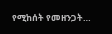የሚከሰት የመዘንጋት…